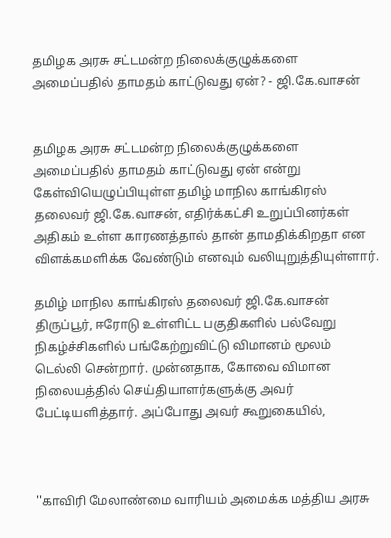தமிழக அரசு சட்டமன்ற நிலைக்குழுக்களை அமைப்பதில் தாமதம் காட்டுவது ஏன்? - ஜி.கே.வாசன்


தமிழக அரசு சட்டமன்ற நிலைக்குழுக்களை அமைப்பதில் தாமதம் காட்டுவது ஏன் என்று கேள்வியெழுப்பியுள்ள தமிழ் மாநில காங்கிரஸ் தலைவர் ஜி.கே.வாசன், எதிர்க்கட்சி உறுப்பினர்கள் அதிகம் உள்ள காரணத்தால் தான் தாமதிக்கிறதா என விளக்கமளிக்க வேண்டும் எனவும் வலியுறுத்தியுள்ளார்.

தமிழ் மாநில காங்கிரஸ் தலைவர் ஜி.கே.வாசன் திருப்பூர், ஈரோடு உள்ளிட்ட பகுதிகளில் பல்வேறு நிகழ்ச்சிகளில் பங்கேற்றுவிட்டு விமானம் மூலம் டெல்லி சென்றார். முன்னதாக, கோவை விமான நிலையத்தில் செய்தியாளர்களுக்கு அவர் பேட்டியளித்தார். அப்போது அவர் கூறுகையில்,



''காவிரி மேலாண்மை வாரியம் அமைக்க மத்திய அரசு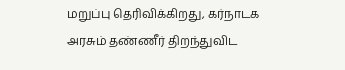மறுப்பு தெரிவிக்கிறது, கர்நாடக அரசும் தண்ணீர் திறந்துவிட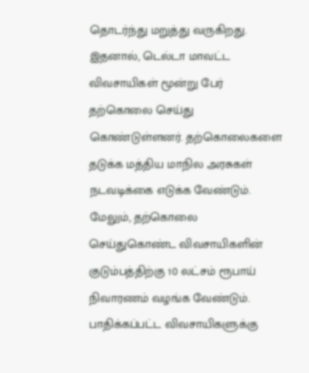தொடர்ந்து மறுத்து வருகிறது. இதனால், டெல்டா மாவட்ட விவசாயிகள் மூன்று பேர் தற்கொலை செய்து கொண்டுள்ளனர். தற்கொலைகளை தடுக்க மத்திய மாநில அரசுகள் நடவடிக்கை எடுக்க வேண்டும். மேலும், தற்கொலை செய்துகொண்ட விவசாயிகளின் குடும்பத்திற்கு 10 லட்சம் ரூபாய் நிவாரணம் வழங்க வேண்டும். பாதிக்கப்பட்ட விவசாயிகளுக்கு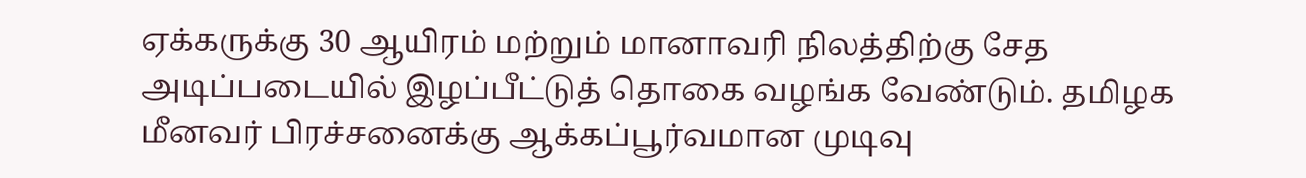ஏக்கருக்கு 30 ஆயிரம் மற்றும் மானாவரி நிலத்திற்கு சேத அடிப்படையில் இழப்பீட்டுத் தொகை வழங்க வேண்டும். தமிழக மீனவர் பிரச்சனைக்கு ஆக்கப்பூர்வமான முடிவு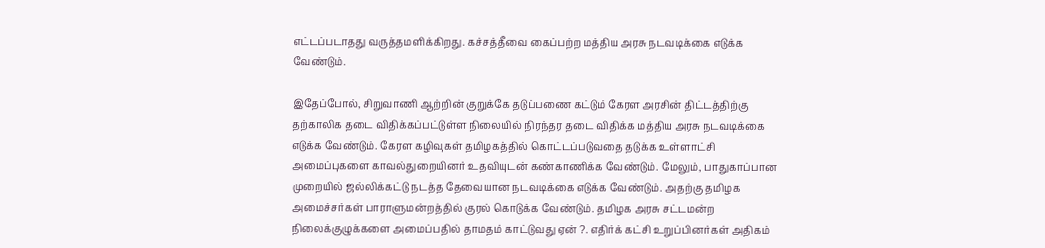எட்டப்படாதது வருத்தமளிக்கிறது. கச்சத்தீவை கைப்பற்ற மத்திய அரசு நடவடிக்கை எடுக்க வேண்டும்.

இதேப்போல், சிறுவாணி ஆற்றின் குறுக்கே தடுப்பணை கட்டும் கேரள அரசின் திட்டத்திற்கு தற்காலிக தடை விதிக்கப்பட்டுள்ள நிலையில் நிரந்தர தடை விதிக்க மத்திய அரசு நடவடிக்கை எடுக்க வேண்டும். கேரள கழிவுகள் தமிழகத்தில் கொட்டப்படுவதை தடுக்க உள்ளாட்சி அமைப்புகளை காவல்துறையினர் உதவியுடன் கண்காணிக்க வேண்டும். மேலும், பாதுகாப்பான முறையில் ஜல்லிக்கட்டு நடத்த தேவையான நடவடிக்கை எடுக்க வேண்டும். அதற்கு தமிழக அமைச்சர்கள் பாராளுமன்றத்தில் குரல் கொடுக்க வேண்டும். தமிழக அரசு சட்டமன்ற நிலைக்குழுக்களை அமைப்பதில் தாமதம் காட்டுவது ஏன் ?. எதிர்க் கட்சி உறுப்பினர்கள் அதிகம்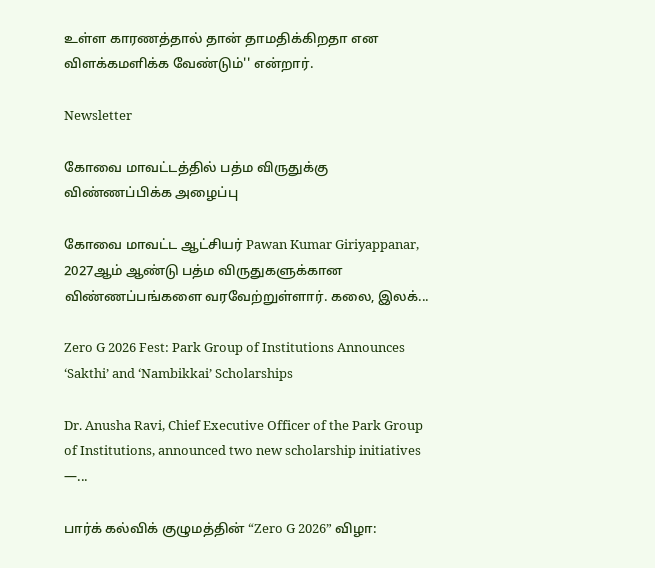உள்ள காரணத்தால் தான் தாமதிக்கிறதா என விளக்கமளிக்க வேண்டும்'' என்றார்.

Newsletter

கோவை மாவட்டத்தில் பத்ம விருதுக்கு விண்ணப்பிக்க அழைப்பு

கோவை மாவட்ட ஆட்சியர் Pawan Kumar Giriyappanar, 2027ஆம் ஆண்டு பத்ம விருதுகளுக்கான விண்ணப்பங்களை வரவேற்றுள்ளார். கலை, இலக்...

Zero G 2026 Fest: Park Group of Institutions Announces ‘Sakthi’ and ‘Nambikkai’ Scholarships

Dr. Anusha Ravi, Chief Executive Officer of the Park Group of Institutions, announced two new scholarship initiatives —...

பார்க் கல்விக் குழுமத்தின் “Zero G 2026” விழா: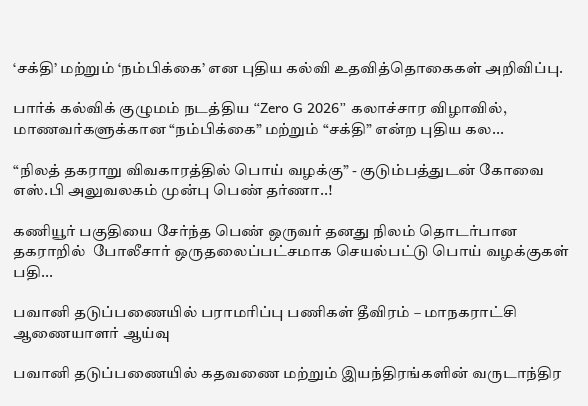‘சக்தி’ மற்றும் ‘நம்பிக்கை’ என புதிய கல்வி உதவித்தொகைகள் அறிவிப்பு.

பார்க் கல்விக் குழுமம் நடத்திய “Zero G 2026” கலாச்சார விழாவில், மாணவர்களுக்கான “நம்பிக்கை” மற்றும் “சக்தி” என்ற புதிய கல...

“நிலத் தகராறு விவகாரத்தில் பொய் வழக்கு” - குடும்பத்துடன் கோவை எஸ்.பி அலுவலகம் முன்பு பெண் தர்ணா..!

கணியூர் பகுதியை சேர்ந்த பெண் ஒருவர் தனது நிலம் தொடர்பான தகராறில்  போலீசார் ஒருதலைப்பட்சமாக செயல்பட்டு பொய் வழக்குகள் பதி...

பவானி தடுப்பணையில் பராமரிப்பு பணிகள் தீவிரம் – மாநகராட்சி ஆணையாளர் ஆய்வு

பவானி தடுப்பணையில் கதவணை மற்றும் இயந்திரங்களின் வருடாந்திர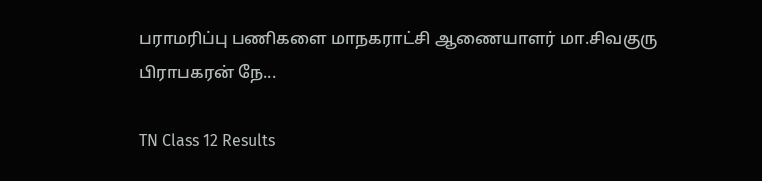பராமரிப்பு பணிகளை மாநகராட்சி ஆணையாளர் மா.சிவகுரு பிராபகரன் நே...

TN Class 12 Results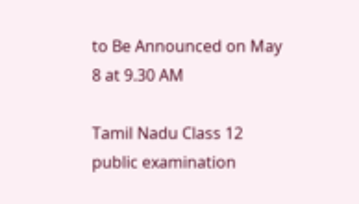to Be Announced on May 8 at 9.30 AM

Tamil Nadu Class 12 public examination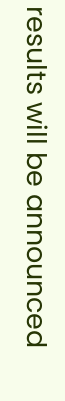results will be announced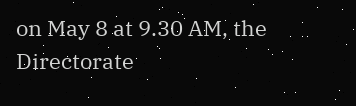on May 8 at 9.30 AM, the Directorate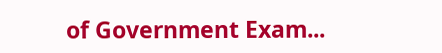of Government Exam...